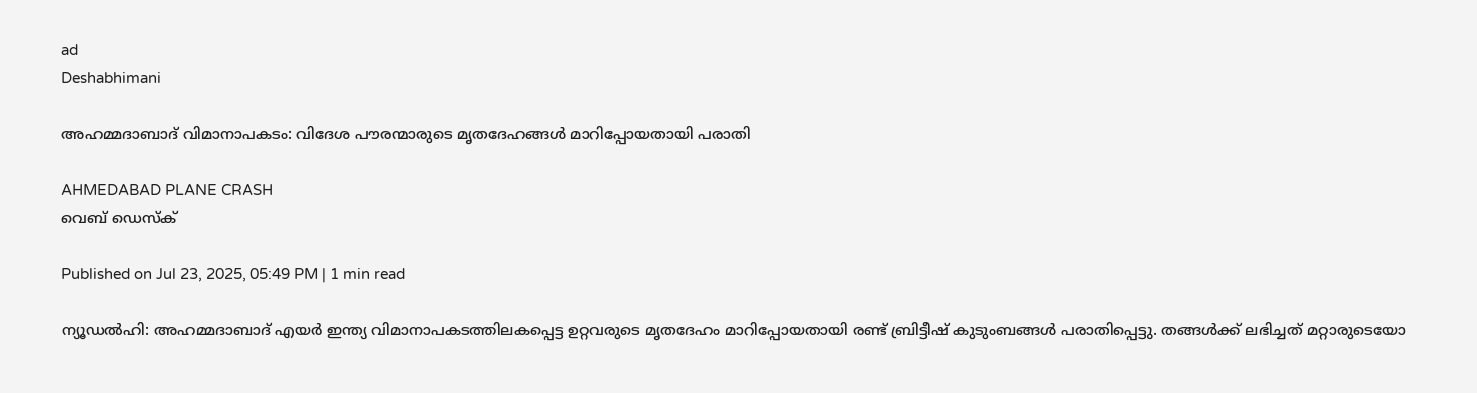ad
Deshabhimani

അഹമ്മദാബാദ് വിമാനാപകടം: വിദേശ പൗരന്മാരുടെ മൃതദേഹങ്ങൾ മാറിപ്പോയതായി പരാതി

AHMEDABAD PLANE CRASH
വെബ് ഡെസ്ക്

Published on Jul 23, 2025, 05:49 PM | 1 min read

ന്യൂഡൽഹി: അഹമ്മദാബാദ് എയർ ഇന്ത്യ വിമാനാപകടത്തിലകപ്പെട്ട ഉറ്റവരുടെ മൃതദേഹം മാറിപ്പോയതായി രണ്ട് ബ്രിട്ടീഷ് കുടുംബങ്ങൾ പരാതിപ്പെട്ടു. തങ്ങൾക്ക് ലഭിച്ചത് മറ്റാരുടെയോ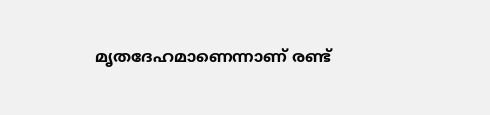മൃതദേഹമാണെന്നാണ് രണ്ട്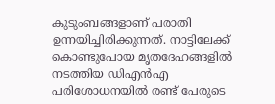കുടുംബങ്ങളാണ് പരാതി ഉന്നയിച്ചിരിക്കുന്നത്. നാട്ടിലേക്ക് കൊണ്ടുപോയ മൃതദേഹങ്ങളിൽ നടത്തിയ ഡിഎൻഎ പരിശോധനയിൽ രണ്ട് പേരുടെ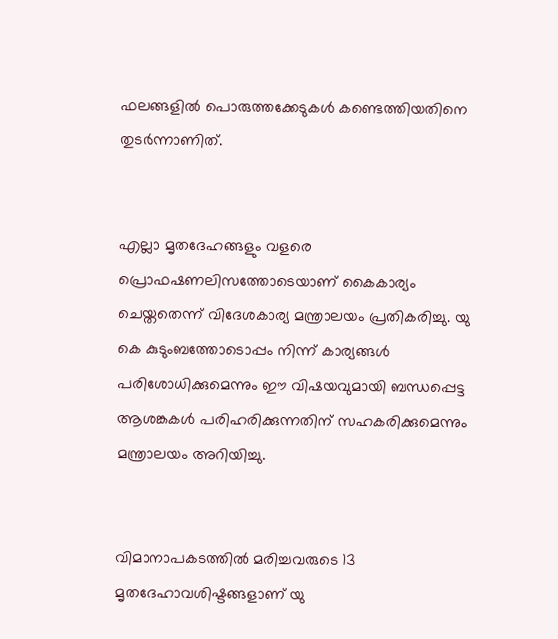ഫലങ്ങളിൽ പൊരുത്തക്കേടുകൾ കണ്ടെത്തിയതിനെ തുടർന്നാണിത്.


എല്ലാ മൃതദേഹങ്ങളും വളരെ പ്രൊഫഷണലിസത്തോടെയാണ് കൈകാര്യം ചെയ്തതെന്ന് വിദേശകാര്യ മന്ത്രാലയം പ്രതികരിച്ചു. യു കെ കുടുംബത്തോടൊപ്പം നിന്ന് കാര്യങ്ങൾ പരിശോധിക്കുമെന്നും ഈ വിഷയവുമായി ബന്ധപ്പെട്ട ആശങ്കകൾ പരിഹരിക്കുന്നതിന് സഹകരിക്കുമെന്നും മന്ത്രാലയം അറിയിച്ചു.


വിമാനാപകടത്തിൽ മരിച്ചവരുടെ 13 മൃതദേഹാവശിഷ്ടങ്ങളാണ് യു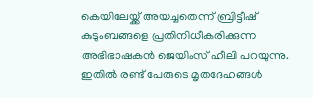കെയിലേയ്ക്ക് അയച്ചതെന്ന് ബ്രിട്ടീഷ് കുടുംബങ്ങളെ പ്രതിനിധീകരിക്കുന്ന അഭിഭാഷകൻ ജെയിംസ് ഹീലി പറയുന്നു. ഇതിൽ രണ്ട് പേരുടെ മൃതദേഹങ്ങൾ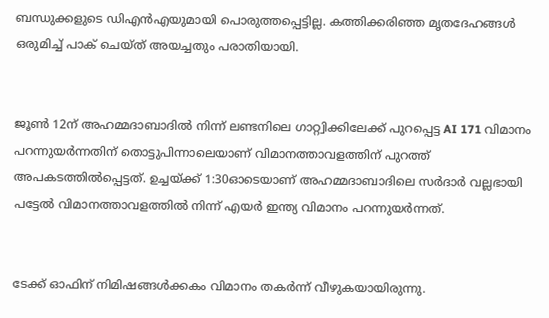ബന്ധുക്കളുടെ ഡിഎൻഎയുമായി പൊരുത്തപ്പെട്ടില്ല. കത്തിക്കരിഞ്ഞ മൃതദേഹങ്ങൾ ഒരുമിച്ച് പാക് ചെയ്ത് അയച്ചതും പരാതിയായി.


ജൂൺ 12ന് അഹമ്മദാബാദിൽ നിന്ന് ലണ്ടനിലെ ഗാറ്റ്വിക്കിലേക്ക് പുറപ്പെട്ട AI 171 വിമാനം പറന്നുയർന്നതിന് തൊട്ടുപിന്നാലെയാണ് വിമാനത്താവളത്തിന് പുറത്ത് അപകടത്തിൽപ്പെട്ടത്. ഉച്ചയ്ക്ക് 1:30ഓടെയാണ് അഹമ്മദാബാദിലെ സർദാർ വല്ലഭായി പട്ടേൽ വിമാനത്താവളത്തിൽ നിന്ന് എയർ ഇന്ത്യ വിമാനം പറന്നുയർന്നത്.


ടേക്ക് ഓഫിന് നിമിഷങ്ങൾക്കകം വിമാനം തകർന്ന് വീഴുകയായിരുന്നു.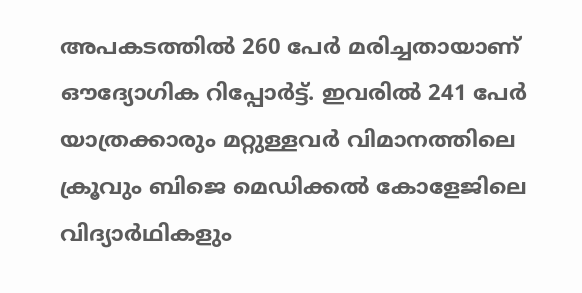അപകടത്തിൽ 260 പേർ മരിച്ചതായാണ് ഔദ്യോഗിക റിപ്പോർട്ട്. ഇവരിൽ 241 പേർ യാത്രക്കാരും മറ്റുള്ളവർ വിമാനത്തിലെ ക്രൂവും ബിജെ മെഡിക്കൽ കോളേജിലെ വിദ്യാർഥികളും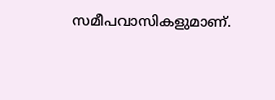സമീപവാസികളുമാണ്‌.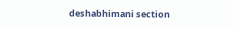deshabhimani section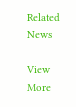Related News

View More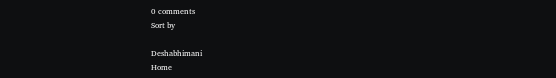0 comments
Sort by

Deshabhimani
Home